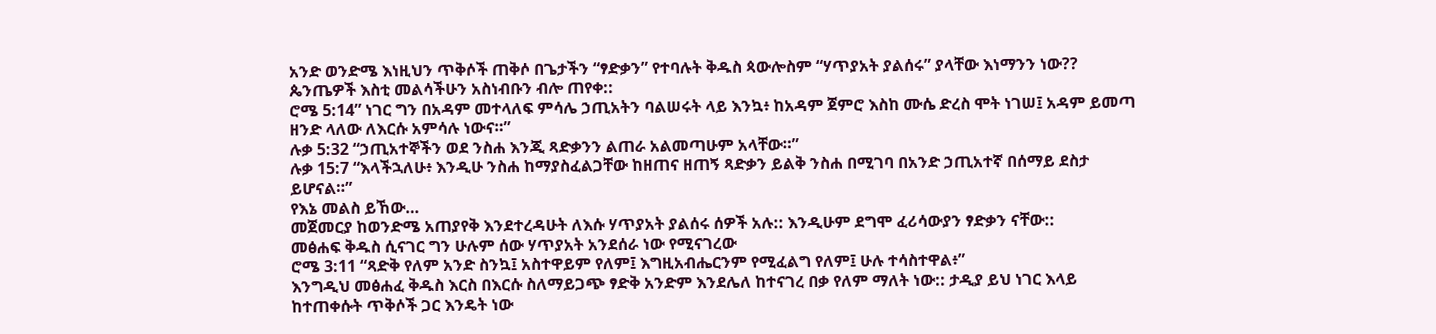አንድ ወንድሜ እነዚህን ጥቅሶች ጠቅሶ በጌታችን “ፃድቃን” የተባሉት ቅዱስ ጳውሎስም “ሃጥያአት ያልሰሩ” ያላቸው እነማንን ነው?? ጴንጤዎች እስቲ መልሳችሁን አስነብቡን ብሎ ጠየቀ::
ሮሜ 5:14” ነገር ግን በአዳም መተላለፍ ምሳሌ ኃጢአትን ባልሠሩት ላይ እንኳ፥ ከአዳም ጀምሮ እስከ ሙሴ ድረስ ሞት ነገሠ፤ አዳም ይመጣ ዘንድ ላለው ለእርሱ አምሳሉ ነውና።”
ሉቃ 5:32 “ኃጢአተኞችን ወደ ንስሐ እንጂ ጻድቃንን ልጠራ አልመጣሁም አላቸው።”
ሉቃ 15:7 “እላችኋለሁ፥ እንዲሁ ንስሐ ከማያስፈልጋቸው ከዘጠና ዘጠኝ ጻድቃን ይልቅ ንስሐ በሚገባ በአንድ ኃጢአተኛ በሰማይ ደስታ ይሆናል።”
የእኔ መልስ ይኸው…
መጀመርያ ከወንድሜ አጠያየቅ እንደተረዳሁት ለእሱ ሃጥያአት ያልሰሩ ሰዎች አሉ:: እንዲሁም ደግሞ ፈሪሳውያን ፃድቃን ናቸው::
መፅሐፍ ቅዱስ ሲናገር ግን ሁሉም ሰው ሃጥያአት አንደሰራ ነው የሚናገረው
ሮሜ 3:11 “ጻድቅ የለም አንድ ስንኳ፤ አስተዋይም የለም፤ እግዚአብሔርንም የሚፈልግ የለም፤ ሁሉ ተሳስተዋል፥”
እንግዲህ መፅሐፈ ቅዱስ እርስ በእርሱ ስለማይጋጭ ፃድቅ አንድም እንደሌለ ከተናገረ በቃ የለም ማለት ነው:: ታዲያ ይህ ነገር እላይ ከተጠቀሱት ጥቅሶች ጋር እንዴት ነው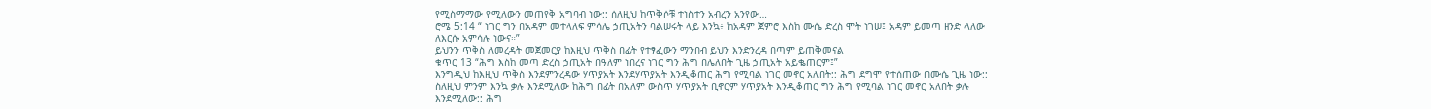የሚስማማው የሚለውን መጠየቅ አግባብ ነው:: ሰለዚህ ከጥቅሶቹ ተነስተን አብረን አንየው…
ሮሜ 5:14 “ ነገር ግን በአዳም መተላለፍ ምሳሌ ኃጢአትን ባልሠሩት ላይ እንኳ፥ ከአዳም ጀምሮ እስከ ሙሴ ድረስ ሞት ነገሠ፤ አዳም ይመጣ ዘንድ ላለው ለእርሱ አምሳሉ ነውና።”
ይህንን ጥቅስ ለመረዳት መጀመርያ ከእዚህ ጥቅስ በፊት የተፃፈውን ማንበብ ይህን እንድንረዳ በጣም ይጠቅመናል
ቁጥር 13 “ሕግ እስከ መጣ ድረስ ኃጢአት በዓለም ነበረና ነገር ግን ሕግ በሌለበት ጊዜ ኃጢአት አይቈጠርም፤”
እንግዲህ ከእዚህ ጥቅስ እንደምንረዳው ሃጥያአት እንደሃጥያአት እንዲቆጠር ሕግ የሚባል ነገር መኖር አለበት:: ሕግ ደግሞ የተሰጠው በሙሴ ጊዜ ነው:: ስለዚህ ምንም እንኳ ቃሉ እንደሚለው ከሕግ በፊት በአለም ውስጥ ሃጥያአት ቢኖርም ሃጥያአት እንዲቆጠር ግን ሕግ የሚባል ነገር መኖር አለበት ቃሉ እንደሚለው:: ሕግ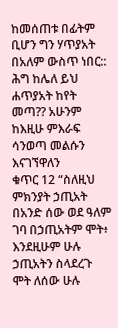ከመሰጠቱ በፊትም ቢሆን ግን ሃጥያአት በአለም ውስጥ ነበር:: ሕግ ከሌለ ይህ ሐጥያአት ከየት መጣ?? አሁንም ከእዚሁ ምእራፍ ሳንወጣ መልሱን እናገኘዋለን
ቁጥር 12 “ስለዚህ ምክንያት ኃጢአት በአንድ ሰው ወደ ዓለም ገባ በኃጢአትም ሞት፥ እንደዚሁም ሁሉ ኃጢአትን ስላደረጉ ሞት ለሰው ሁሉ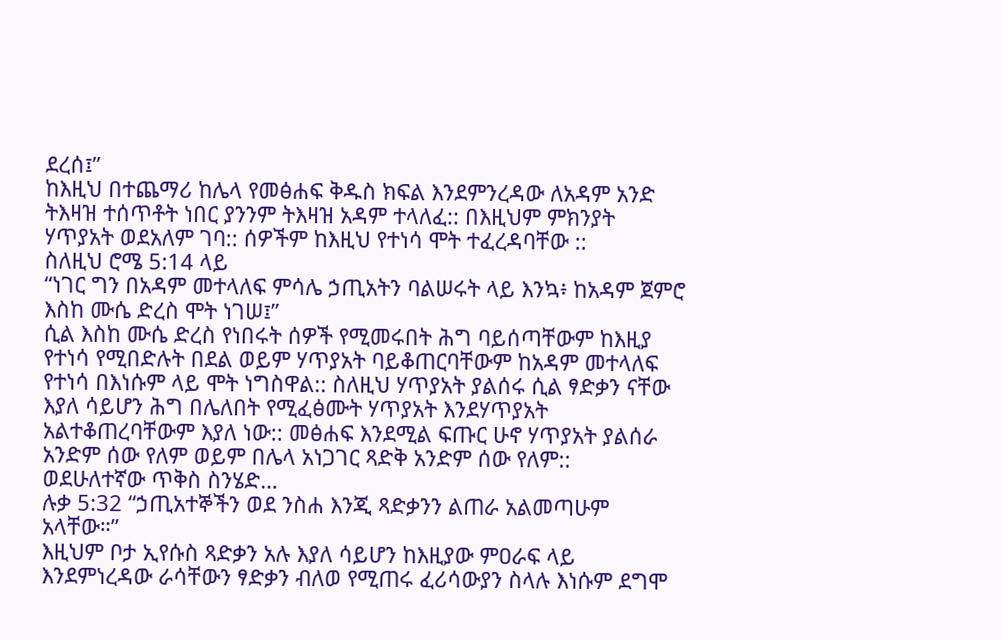ደረሰ፤”
ከእዚህ በተጨማሪ ከሌላ የመፅሐፍ ቅዱስ ክፍል እንደምንረዳው ለአዳም አንድ ትእዛዝ ተሰጥቶት ነበር ያንንም ትእዛዝ አዳም ተላለፈ:: በእዚህም ምክንያት ሃጥያአት ወደአለም ገባ:: ሰዎችም ከእዚህ የተነሳ ሞት ተፈረዳባቸው ::
ስለዚህ ሮሜ 5:14 ላይ
“ነገር ግን በአዳም መተላለፍ ምሳሌ ኃጢአትን ባልሠሩት ላይ እንኳ፥ ከአዳም ጀምሮ እስከ ሙሴ ድረስ ሞት ነገሠ፤”
ሲል እስከ ሙሴ ድረስ የነበሩት ሰዎች የሚመሩበት ሕግ ባይሰጣቸውም ከእዚያ የተነሳ የሚበድሉት በደል ወይም ሃጥያአት ባይቆጠርባቸውም ከአዳም መተላለፍ የተነሳ በእነሱም ላይ ሞት ነግስዋል:: ስለዚህ ሃጥያአት ያልሰሩ ሲል ፃድቃን ናቸው እያለ ሳይሆን ሕግ በሌለበት የሚፈፅሙት ሃጥያአት እንደሃጥያአት አልተቆጠረባቸውም እያለ ነው:: መፅሐፍ እንደሚል ፍጡር ሁኖ ሃጥያአት ያልሰራ አንድም ሰው የለም ወይም በሌላ አነጋገር ጻድቅ አንድም ሰው የለም::
ወደሁለተኛው ጥቅስ ስንሄድ…
ሉቃ 5:32 “ኃጢአተኞችን ወደ ንስሐ እንጂ ጻድቃንን ልጠራ አልመጣሁም አላቸው።”
እዚህም ቦታ ኢየሱስ ጻድቃን አሉ እያለ ሳይሆን ከእዚያው ምዐራፍ ላይ እንደምነረዳው ራሳቸውን ፃድቃን ብለወ የሚጠሩ ፈሪሳውያን ስላሉ እነሱም ደግሞ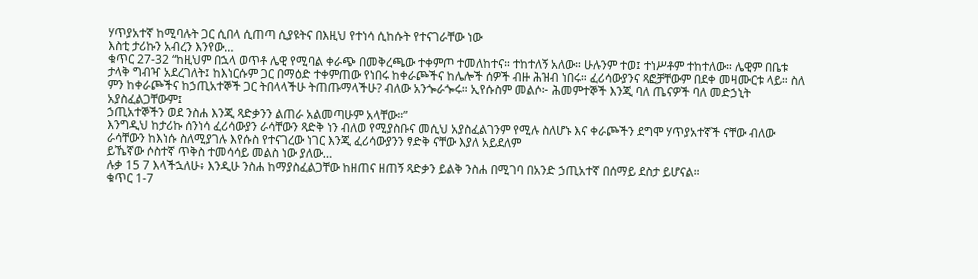ሃጥያአተኛ ከሚባሉት ጋር ሲበላ ሲጠጣ ሲያዩትና በእዚህ የተነሳ ሲከሱት የተናገራቸው ነው
እስቲ ታሪኩን አብረን እንየው…
ቁጥር 27-32 “ከዚህም በኋላ ወጥቶ ሌዊ የሚባል ቀራጭ በመቅረጫው ተቀምጦ ተመለከተና። ተከተለኝ አለው። ሁሉንም ተወ፤ ተነሥቶም ተከተለው። ሌዊም በቤቱ ታላቅ ግብዣ አደረገለት፤ ከእነርሱም ጋር በማዕድ ተቀምጠው የነበሩ ከቀራጮችና ከሌሎች ሰዎች ብዙ ሕዝብ ነበሩ። ፈሪሳውያንና ጻፎቻቸውም በደቀ መዛሙርቱ ላይ። ስለ ምን ከቀራጮችና ከኃጢአተኞች ጋር ትበላላችሁ ትጠጡማላችሁ? ብለው አንጐራጐሩ። ኢየሱስም መልሶ፦ ሕመምተኞች እንጂ ባለ ጤናዎች ባለ መድኃኒት አያስፈልጋቸውም፤
ኃጢአተኞችን ወደ ንስሐ እንጂ ጻድቃንን ልጠራ አልመጣሁም አላቸው።”
እንግዲህ ከታሪኩ ሰንነሳ ፈሪሳውያን ራሳቸውን ጻድቅ ነን ብለወ የሚያስቡና መሲህ አያስፈልገንም የሚሉ ስለሆኑ እና ቀራጮችን ደግሞ ሃጥያአተኛች ናቸው ብለው ራሳቸውን ከእነሱ ስለሚያገሉ እየሱስ የተናገረው ነገር እንጂ ፈሪሳውያንን ፃድቅ ናቸው እያለ አይደለም
ይኼኛው ሶስተኛ ጥቅስ ተመሳሳይ መልስ ነው ያለው…
ሉቃ 15 7 እላችኋለሁ፥ እንዲሁ ንስሐ ከማያስፈልጋቸው ከዘጠና ዘጠኝ ጻድቃን ይልቅ ንስሐ በሚገባ በአንድ ኃጢአተኛ በሰማይ ደስታ ይሆናል።
ቁጥር 1-7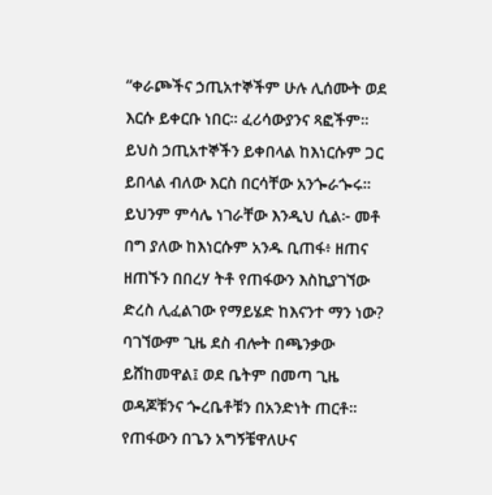“ቀራጮችና ኃጢአተኞችም ሁሉ ሊሰሙት ወደ እርሱ ይቀርቡ ነበር። ፈሪሳውያንና ጻፎችም። ይህስ ኃጢአተኞችን ይቀበላል ከእነርሱም ጋር ይበላል ብለው እርስ በርሳቸው አንጐራጐሩ። ይህንም ምሳሌ ነገራቸው እንዲህ ሲል፦ መቶ በግ ያለው ከእነርሱም አንዱ ቢጠፋ፥ ዘጠና ዘጠኙን በበረሃ ትቶ የጠፋውን እስኪያገኘው ድረስ ሊፈልገው የማይሄድ ከእናንተ ማን ነው?
ባገኘውም ጊዜ ደስ ብሎት በጫንቃው ይሸከመዋል፤ ወደ ቤትም በመጣ ጊዜ ወዳጆቹንና ጐረቤቶቹን በአንድነት ጠርቶ። የጠፋውን በጌን አግኝቼዋለሁና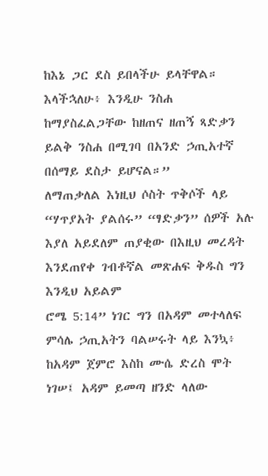ከእኔ ጋር ደስ ይበላችሁ ይላቸዋል። እላችኋለሁ፥ እንዲሁ ንስሐ ከማያስፈልጋቸው ከዘጠና ዘጠኝ ጻድቃን ይልቅ ንስሐ በሚገባ በአንድ ኃጢአተኛ በሰማይ ደስታ ይሆናል።”
ለማጠቃለል እነዚህ ሶስት ጥቅሶች ላይ “ሃጥያአት ያልሰሩ” “ፃድቃን” ሰዎች አሉ እያለ አይደለም ጠያቂው በእዚህ መረዳት እንደጠየቀ ገብቶኛል መጽሐፍ ቅዱስ ግን እንዲህ አይልም
ሮሜ 5:14” ነገር ግን በአዳም መተላለፍ ምሳሌ ኃጢአትን ባልሠሩት ላይ እንኳ፥ ከአዳም ጀምሮ እስከ ሙሴ ድረስ ሞት ነገሠ፤ አዳም ይመጣ ዘንድ ላለው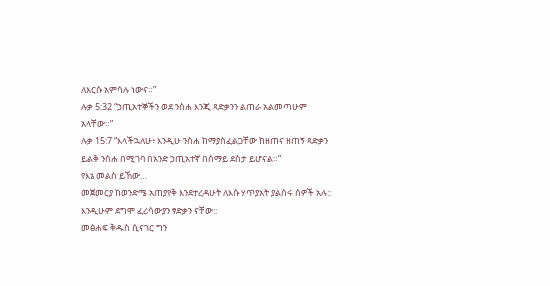ለእርሱ አምሳሉ ነውና።”
ሉቃ 5:32 “ኃጢአተኞችን ወደ ንስሐ እንጂ ጻድቃንን ልጠራ አልመጣሁም አላቸው።”
ሉቃ 15:7 “እላችኋለሁ፥ እንዲሁ ንስሐ ከማያስፈልጋቸው ከዘጠና ዘጠኝ ጻድቃን ይልቅ ንስሐ በሚገባ በአንድ ኃጢአተኛ በሰማይ ደስታ ይሆናል።”
የእኔ መልስ ይኸው…
መጀመርያ ከወንድሜ አጠያየቅ እንደተረዳሁት ለእሱ ሃጥያአት ያልሰሩ ሰዎች አሉ:: እንዲሁም ደግሞ ፈሪሳውያን ፃድቃን ናቸው::
መፅሐፍ ቅዱስ ሲናገር ግን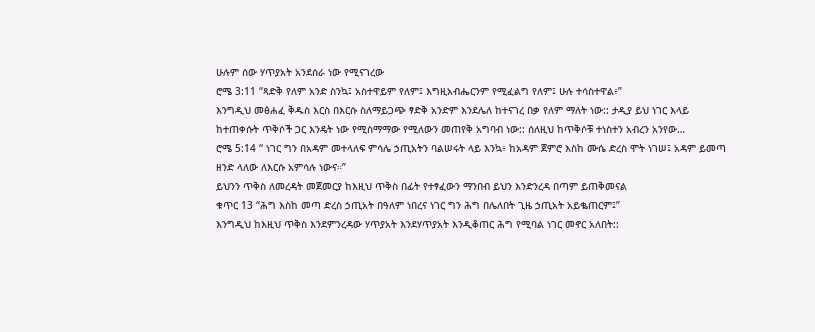ሁሉም ሰው ሃጥያአት አንደሰራ ነው የሚናገረው
ሮሜ 3:11 “ጻድቅ የለም አንድ ስንኳ፤ አስተዋይም የለም፤ እግዚአብሔርንም የሚፈልግ የለም፤ ሁሉ ተሳስተዋል፥”
እንግዲህ መፅሐፈ ቅዱስ እርስ በእርሱ ስለማይጋጭ ፃድቅ አንድም እንደሌለ ከተናገረ በቃ የለም ማለት ነው:: ታዲያ ይህ ነገር እላይ ከተጠቀሱት ጥቅሶች ጋር እንዴት ነው የሚስማማው የሚለውን መጠየቅ አግባብ ነው:: ሰለዚህ ከጥቅሶቹ ተነስተን አብረን አንየው…
ሮሜ 5:14 “ ነገር ግን በአዳም መተላለፍ ምሳሌ ኃጢአትን ባልሠሩት ላይ እንኳ፥ ከአዳም ጀምሮ እስከ ሙሴ ድረስ ሞት ነገሠ፤ አዳም ይመጣ ዘንድ ላለው ለእርሱ አምሳሉ ነውና።”
ይህንን ጥቅስ ለመረዳት መጀመርያ ከእዚህ ጥቅስ በፊት የተፃፈውን ማንበብ ይህን እንድንረዳ በጣም ይጠቅመናል
ቁጥር 13 “ሕግ እስከ መጣ ድረስ ኃጢአት በዓለም ነበረና ነገር ግን ሕግ በሌለበት ጊዜ ኃጢአት አይቈጠርም፤”
እንግዲህ ከእዚህ ጥቅስ እንደምንረዳው ሃጥያአት እንደሃጥያአት እንዲቆጠር ሕግ የሚባል ነገር መኖር አለበት::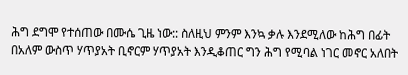ሕግ ደግሞ የተሰጠው በሙሴ ጊዜ ነው:: ስለዚህ ምንም እንኳ ቃሉ እንደሚለው ከሕግ በፊት በአለም ውስጥ ሃጥያአት ቢኖርም ሃጥያአት እንዲቆጠር ግን ሕግ የሚባል ነገር መኖር አለበት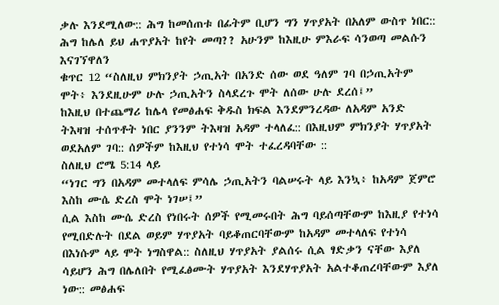ቃሉ እንደሚለው:: ሕግ ከመሰጠቱ በፊትም ቢሆን ግን ሃጥያአት በአለም ውስጥ ነበር:: ሕግ ከሌለ ይህ ሐጥያአት ከየት መጣ?? አሁንም ከእዚሁ ምእራፍ ሳንወጣ መልሱን እናገኘዋለን
ቁጥር 12 “ስለዚህ ምክንያት ኃጢአት በአንድ ሰው ወደ ዓለም ገባ በኃጢአትም ሞት፥ እንደዚሁም ሁሉ ኃጢአትን ስላደረጉ ሞት ለሰው ሁሉ ደረሰ፤”
ከእዚህ በተጨማሪ ከሌላ የመፅሐፍ ቅዱስ ክፍል እንደምንረዳው ለአዳም አንድ ትእዛዝ ተሰጥቶት ነበር ያንንም ትእዛዝ አዳም ተላለፈ:: በእዚህም ምክንያት ሃጥያአት ወደአለም ገባ:: ሰዎችም ከእዚህ የተነሳ ሞት ተፈረዳባቸው ::
ስለዚህ ሮሜ 5:14 ላይ
“ነገር ግን በአዳም መተላለፍ ምሳሌ ኃጢአትን ባልሠሩት ላይ እንኳ፥ ከአዳም ጀምሮ እስከ ሙሴ ድረስ ሞት ነገሠ፤”
ሲል እስከ ሙሴ ድረስ የነበሩት ሰዎች የሚመሩበት ሕግ ባይሰጣቸውም ከእዚያ የተነሳ የሚበድሉት በደል ወይም ሃጥያአት ባይቆጠርባቸውም ከአዳም መተላለፍ የተነሳ በእነሱም ላይ ሞት ነግስዋል:: ስለዚህ ሃጥያአት ያልሰሩ ሲል ፃድቃን ናቸው እያለ ሳይሆን ሕግ በሌለበት የሚፈፅሙት ሃጥያአት እንደሃጥያአት አልተቆጠረባቸውም እያለ ነው:: መፅሐፍ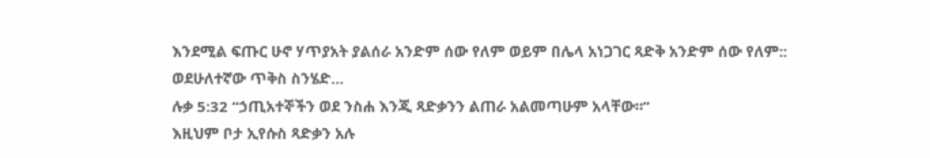እንደሚል ፍጡር ሁኖ ሃጥያአት ያልሰራ አንድም ሰው የለም ወይም በሌላ አነጋገር ጻድቅ አንድም ሰው የለም::
ወደሁለተኛው ጥቅስ ስንሄድ…
ሉቃ 5:32 “ኃጢአተኞችን ወደ ንስሐ እንጂ ጻድቃንን ልጠራ አልመጣሁም አላቸው።”
እዚህም ቦታ ኢየሱስ ጻድቃን አሉ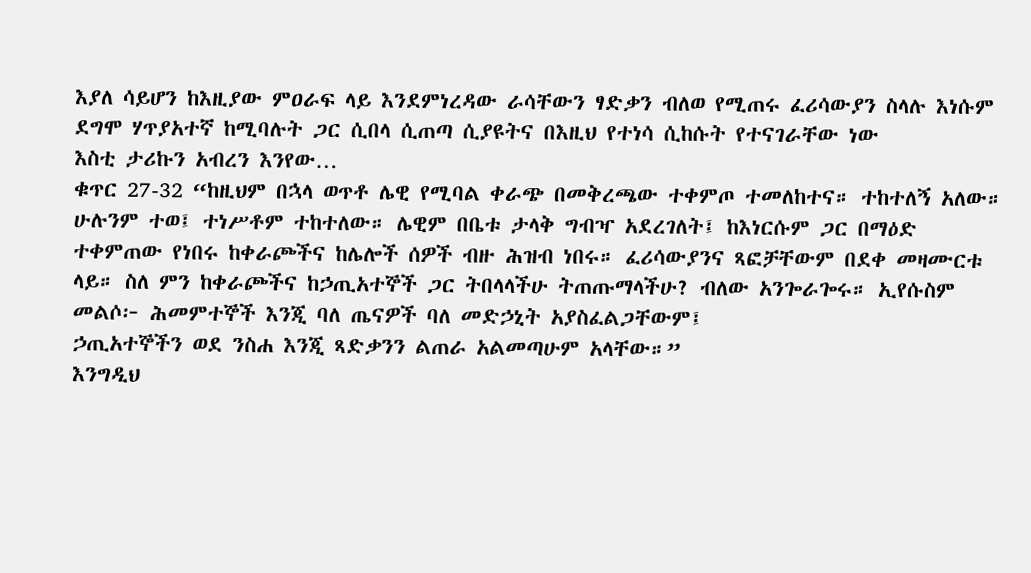እያለ ሳይሆን ከእዚያው ምዐራፍ ላይ እንደምነረዳው ራሳቸውን ፃድቃን ብለወ የሚጠሩ ፈሪሳውያን ስላሉ እነሱም ደግሞ ሃጥያአተኛ ከሚባሉት ጋር ሲበላ ሲጠጣ ሲያዩትና በእዚህ የተነሳ ሲከሱት የተናገራቸው ነው
እስቲ ታሪኩን አብረን እንየው…
ቁጥር 27-32 “ከዚህም በኋላ ወጥቶ ሌዊ የሚባል ቀራጭ በመቅረጫው ተቀምጦ ተመለከተና። ተከተለኝ አለው። ሁሉንም ተወ፤ ተነሥቶም ተከተለው። ሌዊም በቤቱ ታላቅ ግብዣ አደረገለት፤ ከእነርሱም ጋር በማዕድ ተቀምጠው የነበሩ ከቀራጮችና ከሌሎች ሰዎች ብዙ ሕዝብ ነበሩ። ፈሪሳውያንና ጻፎቻቸውም በደቀ መዛሙርቱ ላይ። ስለ ምን ከቀራጮችና ከኃጢአተኞች ጋር ትበላላችሁ ትጠጡማላችሁ? ብለው አንጐራጐሩ። ኢየሱስም መልሶ፦ ሕመምተኞች እንጂ ባለ ጤናዎች ባለ መድኃኒት አያስፈልጋቸውም፤
ኃጢአተኞችን ወደ ንስሐ እንጂ ጻድቃንን ልጠራ አልመጣሁም አላቸው።”
እንግዲህ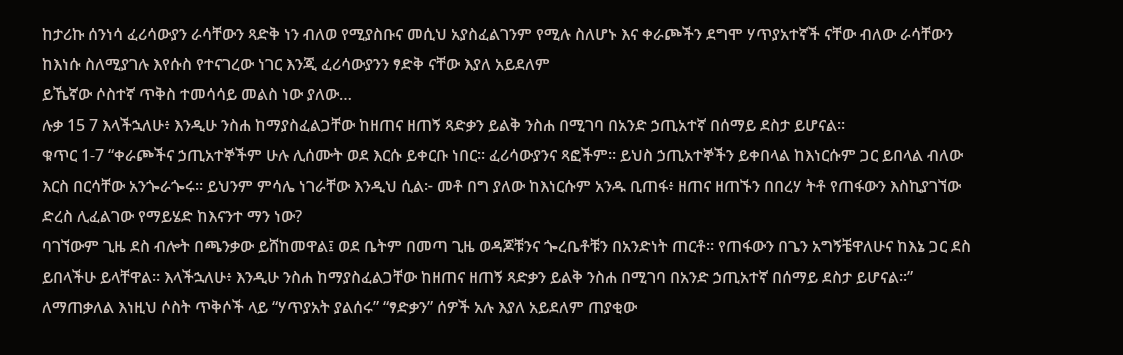ከታሪኩ ሰንነሳ ፈሪሳውያን ራሳቸውን ጻድቅ ነን ብለወ የሚያስቡና መሲህ አያስፈልገንም የሚሉ ስለሆኑ እና ቀራጮችን ደግሞ ሃጥያአተኛች ናቸው ብለው ራሳቸውን ከእነሱ ስለሚያገሉ እየሱስ የተናገረው ነገር እንጂ ፈሪሳውያንን ፃድቅ ናቸው እያለ አይደለም
ይኼኛው ሶስተኛ ጥቅስ ተመሳሳይ መልስ ነው ያለው…
ሉቃ 15 7 እላችኋለሁ፥ እንዲሁ ንስሐ ከማያስፈልጋቸው ከዘጠና ዘጠኝ ጻድቃን ይልቅ ንስሐ በሚገባ በአንድ ኃጢአተኛ በሰማይ ደስታ ይሆናል።
ቁጥር 1-7 “ቀራጮችና ኃጢአተኞችም ሁሉ ሊሰሙት ወደ እርሱ ይቀርቡ ነበር። ፈሪሳውያንና ጻፎችም። ይህስ ኃጢአተኞችን ይቀበላል ከእነርሱም ጋር ይበላል ብለው እርስ በርሳቸው አንጐራጐሩ። ይህንም ምሳሌ ነገራቸው እንዲህ ሲል፦ መቶ በግ ያለው ከእነርሱም አንዱ ቢጠፋ፥ ዘጠና ዘጠኙን በበረሃ ትቶ የጠፋውን እስኪያገኘው ድረስ ሊፈልገው የማይሄድ ከእናንተ ማን ነው?
ባገኘውም ጊዜ ደስ ብሎት በጫንቃው ይሸከመዋል፤ ወደ ቤትም በመጣ ጊዜ ወዳጆቹንና ጐረቤቶቹን በአንድነት ጠርቶ። የጠፋውን በጌን አግኝቼዋለሁና ከእኔ ጋር ደስ ይበላችሁ ይላቸዋል። እላችኋለሁ፥ እንዲሁ ንስሐ ከማያስፈልጋቸው ከዘጠና ዘጠኝ ጻድቃን ይልቅ ንስሐ በሚገባ በአንድ ኃጢአተኛ በሰማይ ደስታ ይሆናል።”
ለማጠቃለል እነዚህ ሶስት ጥቅሶች ላይ “ሃጥያአት ያልሰሩ” “ፃድቃን” ሰዎች አሉ እያለ አይደለም ጠያቂው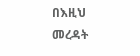በእዚህ መረዳት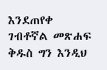እንደጠየቀ ገብቶኛል መጽሐፍ ቅዱስ ግን እንዲህ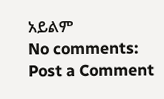አይልም
No comments:
Post a Comment